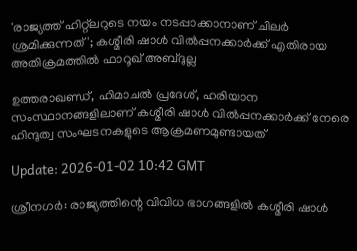'രാജ്യത്ത് ഹിറ്റ്‌ലറുടെ നയം നടപ്പാക്കാനാണ് ചിലർ ശ്രമിക്കുന്നത്'; കശ്മീരി ഷാൾ വിൽപ്പനക്കാർക്ക് എതിരായ അതിക്രമത്തിൽ ഫാറൂഖ് അബ്ദുല്ല

ഉത്തരാഖണ്ഡ്, ഹിമാചൽ പ്രദേശ്, ഹരിയാന സംസ്ഥാനങ്ങളിലാണ് കശ്മീരി ഷാൾ വിൽപ്പനക്കാർക്ക് നേരെ ഹിന്ദുത്വ സംഘടനകളുടെ ആക്രമണമുണ്ടായത്

Update: 2026-01-02 10:42 GMT

ശ്രീനഗർ: രാജ്യത്തിന്റെ വിവിധ ഭാഗങ്ങളിൽ കശ്മീരി ഷാൾ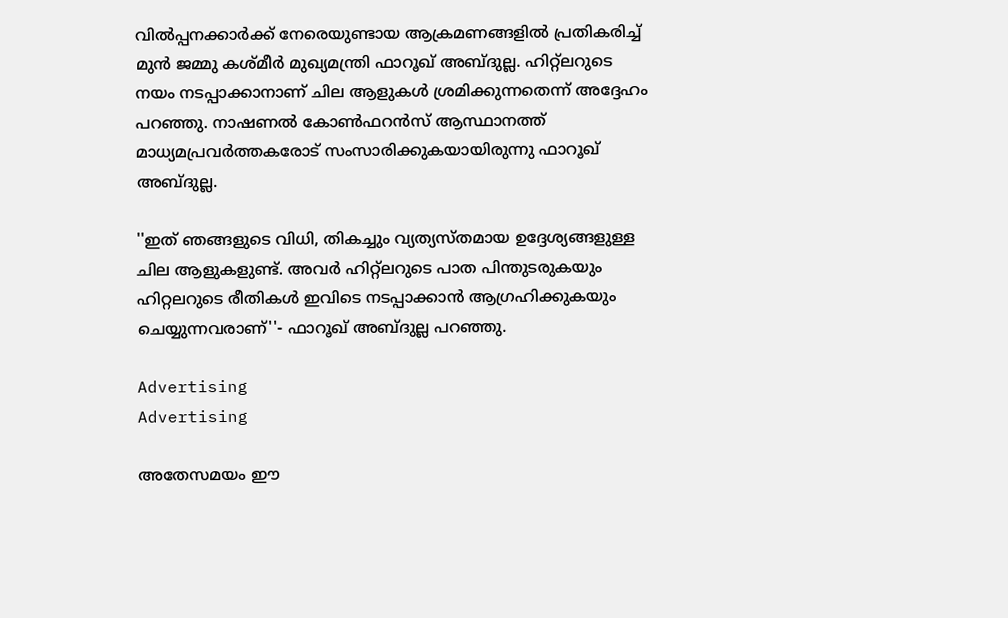വിൽപ്പനക്കാർക്ക് നേരെയുണ്ടായ ആക്രമണങ്ങളിൽ പ്രതികരിച്ച് മുൻ ജമ്മു കശ്മീർ മുഖ്യമന്ത്രി ഫാറൂഖ് അബ്ദുല്ല. ഹിറ്റ്‌ലറുടെ നയം നടപ്പാക്കാനാണ് ചില ആളുകൾ ശ്രമിക്കുന്നതെന്ന് അദ്ദേഹം പറഞ്ഞു. നാഷണൽ കോൺഫറൻസ് ആസ്ഥാനത്ത് മാധ്യമപ്രവർത്തകരോട് സംസാരിക്കുകയായിരുന്നു ഫാറൂഖ് അബ്ദുല്ല.

''ഇത് ഞങ്ങളുടെ വിധി, തികച്ചും വ്യത്യസ്തമായ ഉദ്ദേശ്യങ്ങളുള്ള ചില ആളുകളുണ്ട്. അവർ ഹിറ്റ്‌ലറുടെ പാത പിന്തുടരുകയും ഹിറ്റലറുടെ രീതികൾ ഇവിടെ നടപ്പാക്കാൻ ആഗ്രഹിക്കുകയും ചെയ്യുന്നവരാണ്''- ഫാറൂഖ് അബ്ദുല്ല പറഞ്ഞു.

Advertising
Advertising

അതേസമയം ഈ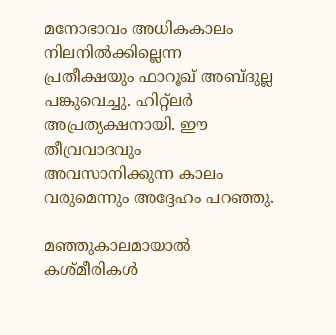മനോഭാവം അധികകാലം നിലനിൽക്കില്ലെന്ന പ്രതീക്ഷയും ഫാറൂഖ് അബ്ദുല്ല പങ്കുവെച്ചു. ഹിറ്റ്‌ലർ അപ്രത്യക്ഷനായി. ഈ തീവ്രവാദവും അവസാനിക്കുന്ന കാലം വരുമെന്നും അദ്ദേഹം പറഞ്ഞു.

മഞ്ഞുകാലമായാൽ കശ്മീരികൾ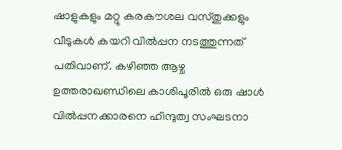ഷാളുകളും മറ്റു കരകൗശല വസ്തുക്കളും വീടുകൾ കയറി വിൽപ്പന നടത്തുന്നത് പതിവാണ്. കഴിഞ്ഞ ആഴ്ച ഉത്തരാഖണ്ഡിലെ കാശിപൂരിൽ ഒരു ഷാൾ വിൽപ്പനക്കാരനെ ഹിന്ദുത്വ സംഘടനാ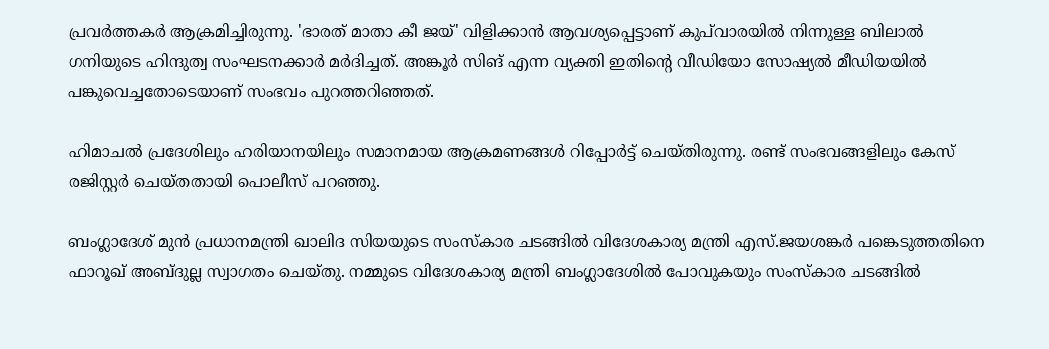പ്രവർത്തകർ ആക്രമിച്ചിരുന്നു. 'ഭാരത് മാതാ കീ ജയ്' വിളിക്കാൻ ആവശ്യപ്പെട്ടാണ് കുപ്‌വാരയിൽ നിന്നുള്ള ബിലാൽ ഗനിയുടെ ഹിന്ദുത്വ സംഘടനക്കാർ മർദിച്ചത്. അങ്കൂർ സിങ് എന്ന വ്യക്തി ഇതിന്റെ വീഡിയോ സോഷ്യൽ മീഡിയയിൽ പങ്കുവെച്ചതോടെയാണ് സംഭവം പുറത്തറിഞ്ഞത്.

ഹിമാചൽ പ്രദേശിലും ഹരിയാനയിലും സമാനമായ ആക്രമണങ്ങൾ റിപ്പോർട്ട് ചെയ്തിരുന്നു. രണ്ട് സംഭവങ്ങളിലും കേസ് രജിസ്റ്റർ ചെയ്തതായി പൊലീസ് പറഞ്ഞു.

ബംഗ്ലാദേശ് മുൻ പ്രധാനമന്ത്രി ഖാലിദ സിയയുടെ സംസ്‌കാര ചടങ്ങിൽ വിദേശകാര്യ മന്ത്രി എസ്.ജയശങ്കർ പങ്കെടുത്തതിനെ ഫാറൂഖ് അബ്ദുല്ല സ്വാഗതം ചെയ്തു. നമ്മുടെ വിദേശകാര്യ മന്ത്രി ബംഗ്ലാദേശിൽ പോവുകയും സംസ്‌കാര ചടങ്ങിൽ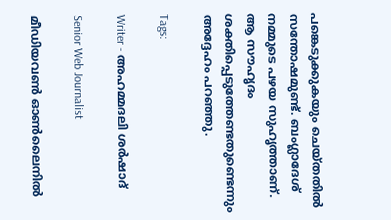പങ്കെടുക്കുകയും ചെയ്തതിൽ സന്തോഷമുണ്ട്. ബംഗ്ലാദേശ് നമ്മുടെ പഴയ സുഹൃത്താണ്. ആ സൗഹൃദം ശക്തിപ്പെടുത്തേണ്ടതുണ്ടെന്നും അദ്ദേഹം പറഞ്ഞു.

Tags:

Writer - അഹമ്മദലി ശര്‍ഷാദ്

Senior Web Journalist

മീഡിയവൺ ഓൺലൈനിൽ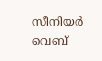സീനിയർ വെബ്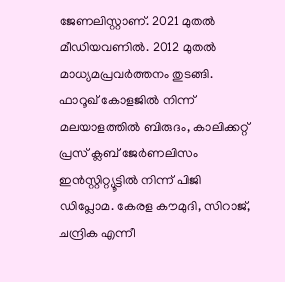ജേണലിസ്റ്റാണ്. 2021 മുതൽ മീഡിയവണിൽ. 2012 മുതൽ മാധ്യമപ്രവർത്തനം തുടങ്ങി. ഫാറൂഖ് കോളജിൽ നിന്ന് മലയാളത്തിൽ ബിരുദം, കാലിക്കറ്റ് പ്രസ് ക്ലബ് ജേർണലിസം ഇൻസ്റ്റിറ്റ്യൂട്ടിൽ നിന്ന് പിജി ഡിപ്ലോമ. കേരള കൗമുദി, സിറാജ്, ചന്ദ്രിക എന്നീ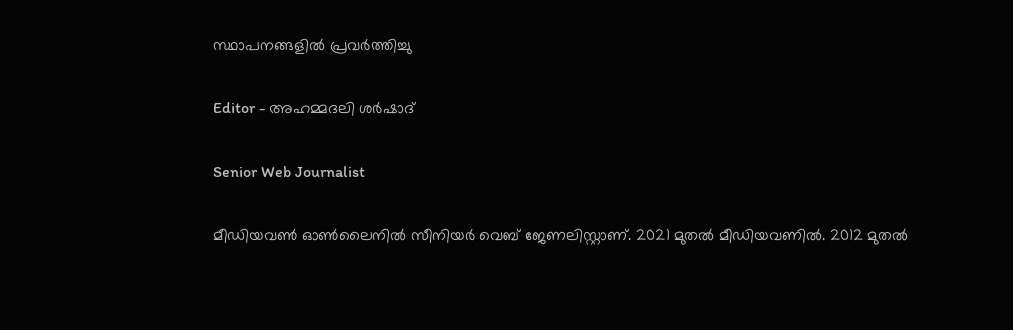സ്ഥാപനങ്ങളിൽ പ്രവർത്തിച്ചു

Editor - അഹമ്മദലി ശര്‍ഷാദ്

Senior Web Journalist

മീഡിയവൺ ഓൺലൈനിൽ സീനിയർ വെബ് ജേണലിസ്റ്റാണ്. 2021 മുതൽ മീഡിയവണിൽ. 2012 മുതൽ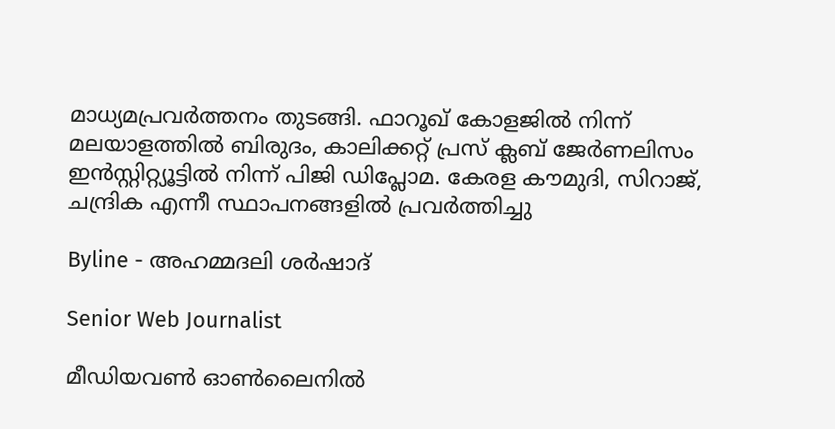മാധ്യമപ്രവർത്തനം തുടങ്ങി. ഫാറൂഖ് കോളജിൽ നിന്ന് മലയാളത്തിൽ ബിരുദം, കാലിക്കറ്റ് പ്രസ് ക്ലബ് ജേർണലിസം ഇൻസ്റ്റിറ്റ്യൂട്ടിൽ നിന്ന് പിജി ഡിപ്ലോമ. കേരള കൗമുദി, സിറാജ്, ചന്ദ്രിക എന്നീ സ്ഥാപനങ്ങളിൽ പ്രവർത്തിച്ചു

Byline - അഹമ്മദലി ശര്‍ഷാദ്

Senior Web Journalist

മീഡിയവൺ ഓൺലൈനിൽ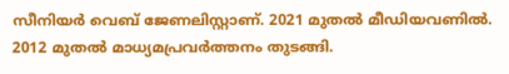സീനിയർ വെബ് ജേണലിസ്റ്റാണ്. 2021 മുതൽ മീഡിയവണിൽ. 2012 മുതൽ മാധ്യമപ്രവർത്തനം തുടങ്ങി.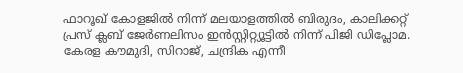ഫാറൂഖ് കോളജിൽ നിന്ന് മലയാളത്തിൽ ബിരുദം, കാലിക്കറ്റ് പ്രസ് ക്ലബ് ജേർണലിസം ഇൻസ്റ്റിറ്റ്യൂട്ടിൽ നിന്ന് പിജി ഡിപ്ലോമ. കേരള കൗമുദി, സിറാജ്, ചന്ദ്രിക എന്നീ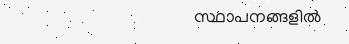സ്ഥാപനങ്ങളിൽ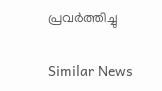പ്രവർത്തിച്ചു

Similar News